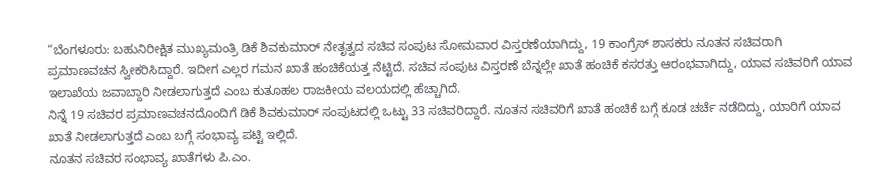“ಬೆಂಗಳೂರು: ಬಹುನಿರೀಕ್ಷಿತ ಮುಖ್ಯಮಂತ್ರಿ ಡಿಕೆ ಶಿವಕುಮಾರ್ ನೇತೃತ್ವದ ಸಚಿವ ಸಂಪುಟ ಸೋಮವಾರ ವಿಸ್ತರಣೆಯಾಗಿದ್ದು, 19 ಕಾಂಗ್ರೆಸ್ ಶಾಸಕರು ನೂತನ ಸಚಿವರಾಗಿ ಪ್ರಮಾಣವಚನ ಸ್ವೀಕರಿಸಿದ್ದಾರೆ. ಇದೀಗ ಎಲ್ಲರ ಗಮನ ಖಾತೆ ಹಂಚಿಕೆಯತ್ತ ನೆಟ್ಟಿದೆ. ಸಚಿವ ಸಂಪುಟ ವಿಸ್ತರಣೆ ಬೆನ್ನಲ್ಲೇ ಖಾತೆ ಹಂಚಿಕೆ ಕಸರತ್ತು ಆರಂಭವಾಗಿದ್ದು, ಯಾವ ಸಚಿವರಿಗೆ ಯಾವ ಇಲಾಖೆಯ ಜವಾಬ್ದಾರಿ ನೀಡಲಾಗುತ್ತದೆ ಎಂಬ ಕುತೂಹಲ ರಾಜಕೀಯ ವಲಯದಲ್ಲಿ ಹೆಚ್ಚಾಗಿದೆ.
ನಿನ್ನೆ 19 ಸಚಿವರ ಪ್ರಮಾಣವಚನದೊಂದಿಗೆ ಡಿಕೆ ಶಿವಕುಮಾರ್ ಸಂಪುಟದಲ್ಲಿ ಒಟ್ಟು 33 ಸಚಿವರಿದ್ದಾರೆ. ನೂತನ ಸಚಿವರಿಗೆ ಖಾತೆ ಹಂಚಿಕೆ ಬಗ್ಗೆ ಕೂಡ ಚರ್ಚೆ ನಡೆದಿದ್ದು, ಯಾರಿಗೆ ಯಾವ ಖಾತೆ ನೀಡಲಾಗುತ್ತದೆ ಎಂಬ ಬಗ್ಗೆ ಸಂಭಾವ್ಯ ಪಟ್ಟಿ ಇಲ್ಲಿದೆ.
ನೂತನ ಸಚಿವರ ಸಂಭಾವ್ಯ ಖಾತೆಗಳು ಪಿ.ಎಂ.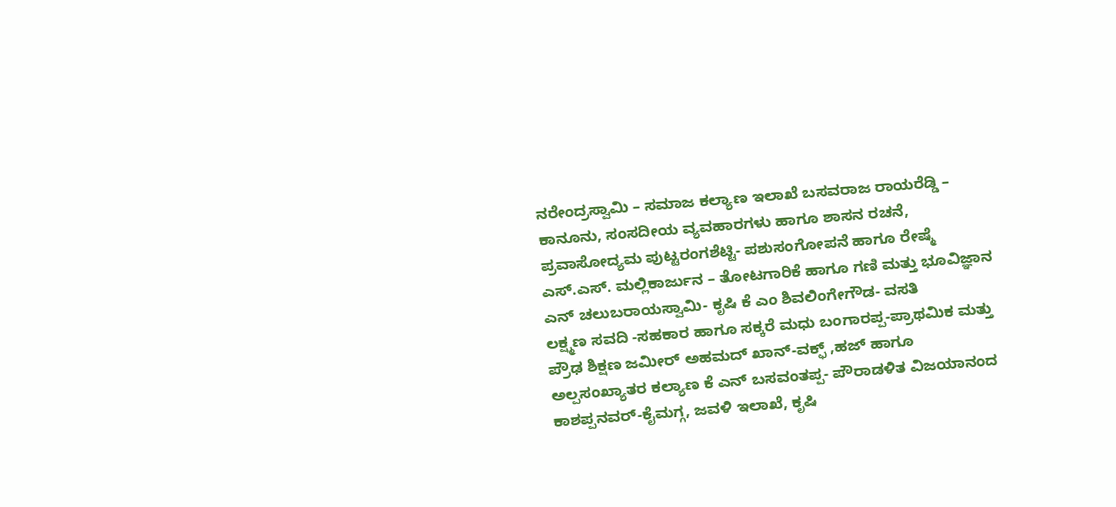ನರೇಂದ್ರಸ್ವಾಮಿ – ಸಮಾಜ ಕಲ್ಯಾಣ ಇಲಾಖೆ ಬಸವರಾಜ ರಾಯರೆಡ್ಡಿ – ಕಾನೂನು, ಸಂಸದೀಯ ವ್ಯವಹಾರಗಳು ಹಾಗೂ ಶಾಸನ ರಚನೆ, ಪ್ರವಾಸೋದ್ಯಮ ಪುಟ್ಟರಂಗಶೆಟ್ಟಿ- ಪಶುಸಂಗೋಪನೆ ಹಾಗೂ ರೇಷ್ಮೆ ಎಸ್.ಎಸ್. ಮಲ್ಲಿಕಾರ್ಜುನ – ತೋಟಗಾರಿಕೆ ಹಾಗೂ ಗಣಿ ಮತ್ತು ಭೂವಿಜ್ಞಾನ ಎನ್ ಚಲುಬರಾಯಸ್ವಾಮಿ- ಕೃಷಿ ಕೆ ಎಂ ಶಿವಲಿಂಗೇಗೌಡ- ವಸತಿ
ಲಕ್ಷ್ಮಣ ಸವದಿ -ಸಹಕಾರ ಹಾಗೂ ಸಕ್ಕರೆ ಮಧು ಬಂಗಾರಪ್ಪ-ಪ್ರಾಥಮಿಕ ಮತ್ತು ಪ್ರೌಢ ಶಿಕ್ಷಣ ಜಮೀರ್ ಅಹಮದ್ ಖಾನ್-ವಕ್ಫ್ ,ಹಜ್ ಹಾಗೂ ಅಲ್ಪಸಂಖ್ಯಾತರ ಕಲ್ಯಾಣ ಕೆ ಎನ್ ಬಸವಂತಪ್ಪ- ಪೌರಾಡಳಿತ ವಿಜಯಾನಂದ ಕಾಶಪ್ಪನವರ್-ಕೈಮಗ್ಗ, ಜವಳಿ ಇಲಾಖೆ, ಕೃಷಿ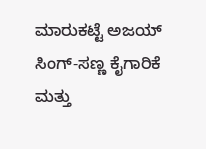ಮಾರುಕಟ್ಟೆ ಅಜಯ್ ಸಿಂಗ್-ಸಣ್ಣ ಕೈಗಾರಿಕೆ ಮತ್ತು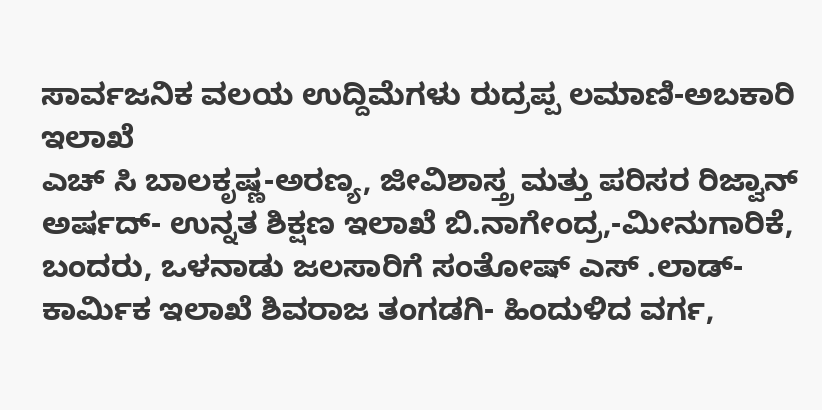ಸಾರ್ವಜನಿಕ ವಲಯ ಉದ್ದಿಮೆಗಳು ರುದ್ರಪ್ಪ ಲಮಾಣಿ-ಅಬಕಾರಿ ಇಲಾಖೆ
ಎಚ್ ಸಿ ಬಾಲಕೃಷ್ಣ-ಅರಣ್ಯ, ಜೀವಿಶಾಸ್ತ್ರ ಮತ್ತು ಪರಿಸರ ರಿಜ್ವಾನ್ ಅರ್ಷದ್- ಉನ್ನತ ಶಿಕ್ಷಣ ಇಲಾಖೆ ಬಿ.ನಾಗೇಂದ್ರ,-ಮೀನುಗಾರಿಕೆ, ಬಂದರು, ಒಳನಾಡು ಜಲಸಾರಿಗೆ ಸಂತೋಷ್ ಎಸ್ .ಲಾಡ್- ಕಾರ್ಮಿಕ ಇಲಾಖೆ ಶಿವರಾಜ ತಂಗಡಗಿ- ಹಿಂದುಳಿದ ವರ್ಗ,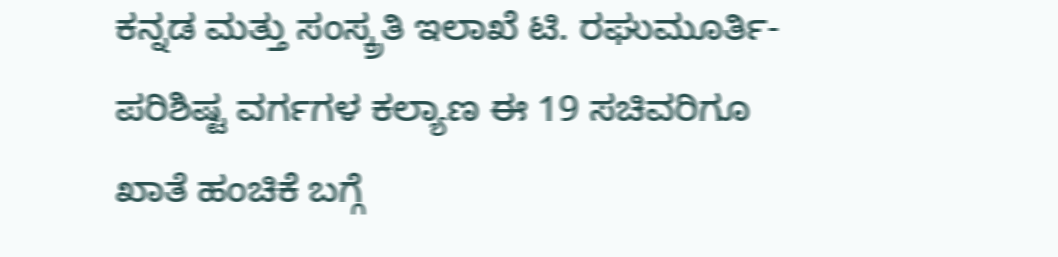ಕನ್ನಡ ಮತ್ತು ಸಂಸ್ಕ್ರತಿ ಇಲಾಖೆ ಟಿ. ರಘುಮೂರ್ತಿ-ಪರಿಶಿಷ್ಟ ವರ್ಗಗಳ ಕಲ್ಯಾಣ ಈ 19 ಸಚಿವರಿಗೂ ಖಾತೆ ಹಂಚಿಕೆ ಬಗ್ಗೆ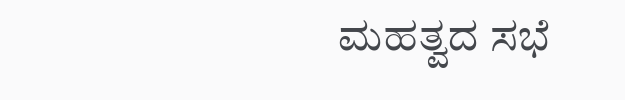ಮಹತ್ವದ ಸಭೆ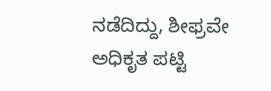ನಡೆದಿದ್ದು, ಶೀಫ್ರವೇ ಅಧಿಕೃತ ಪಟ್ಟಿ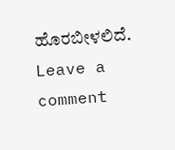ಹೊರಬೀಳಲಿದೆ.
Leave a comment